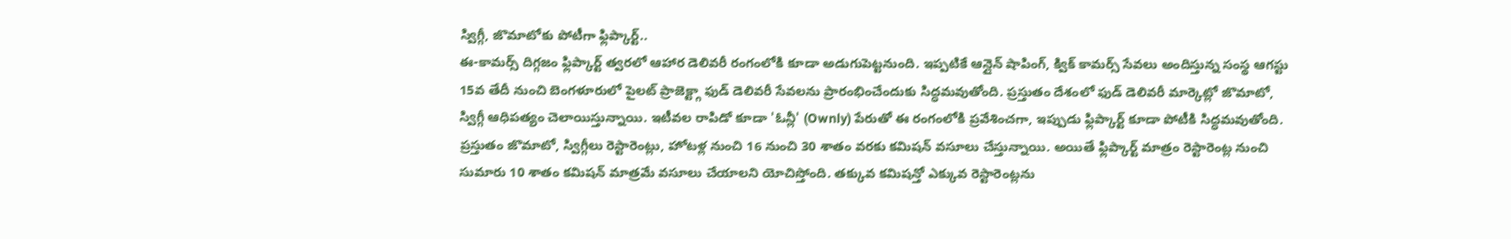స్విగ్గీ, జొమాటోకు పోటీగా ఫ్లిప్కార్ట్..
ఈ-కామర్స్ దిగ్గజం ఫ్లిప్కార్ట్ త్వరలో ఆహార డెలివరీ రంగంలోకి కూడా అడుగుపెట్టనుంది. ఇప్పటికే ఆన్లైన్ షాపింగ్, క్విక్ కామర్స్ సేవలు అందిస్తున్న సంస్థ ఆగస్టు 15వ తేదీ నుంచి బెంగళూరులో పైలట్ ప్రాజెక్ట్గా ఫుడ్ డెలివరీ సేవలను ప్రారంభించేందుకు సిద్ధమవుతోంది. ప్రస్తుతం దేశంలో ఫుడ్ డెలివరీ మార్కెట్లో జొమాటో, స్విగ్గీ ఆధిపత్యం చెలాయిస్తున్నాయి. ఇటీవల రాపిడో కూడా 'ఓన్లీ' (Ownly) పేరుతో ఈ రంగంలోకి ప్రవేశించగా, ఇప్పుడు ఫ్లిప్కార్ట్ కూడా పోటీకి సిద్ధమవుతోంది.
ప్రస్తుతం జొమాటో, స్విగ్గీలు రెస్టారెంట్లు, హోటళ్ల నుంచి 16 నుంచి 30 శాతం వరకు కమిషన్ వసూలు చేస్తున్నాయి. అయితే ఫ్లిప్కార్ట్ మాత్రం రెస్టారెంట్ల నుంచి సుమారు 10 శాతం కమిషన్ మాత్రమే వసూలు చేయాలని యోచిస్తోంది. తక్కువ కమిషన్తో ఎక్కువ రెస్టారెంట్లను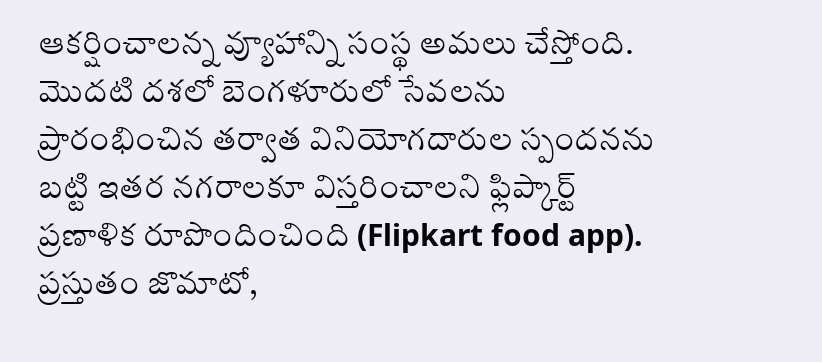ఆకర్షించాలన్న వ్యూహాన్ని సంస్థ అమలు చేస్తోంది. మొదటి దశలో బెంగళూరులో సేవలను ప్రారంభించిన తర్వాత వినియోగదారుల స్పందనను బట్టి ఇతర నగరాలకూ విస్తరించాలని ఫ్లిప్కార్ట్ ప్రణాళిక రూపొందించింది (Flipkart food app).
ప్రస్తుతం జొమాటో,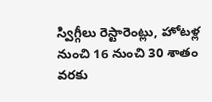స్విగ్గీలు రెస్టారెంట్లు, హోటళ్ల నుంచి 16 నుంచి 30 శాతం వరకు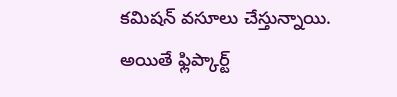కమిషన్ వసూలు చేస్తున్నాయి. అయితే ఫ్లిప్కార్ట్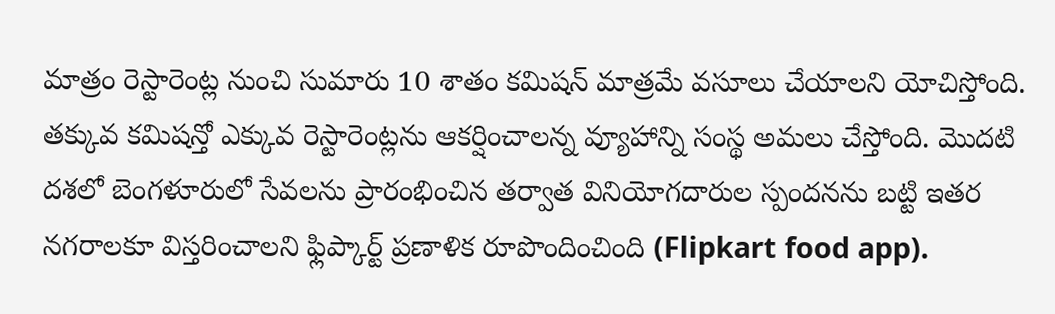మాత్రం రెస్టారెంట్ల నుంచి సుమారు 10 శాతం కమిషన్ మాత్రమే వసూలు చేయాలని యోచిస్తోంది. తక్కువ కమిషన్తో ఎక్కువ రెస్టారెంట్లను ఆకర్షించాలన్న వ్యూహాన్ని సంస్థ అమలు చేస్తోంది. మొదటి దశలో బెంగళూరులో సేవలను ప్రారంభించిన తర్వాత వినియోగదారుల స్పందనను బట్టి ఇతర నగరాలకూ విస్తరించాలని ఫ్లిప్కార్ట్ ప్రణాళిక రూపొందించింది (Flipkart food app).